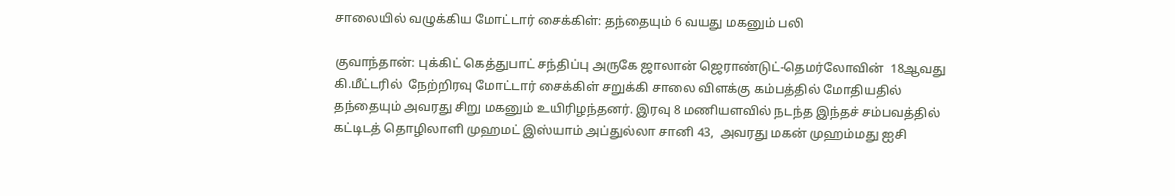சாலையில் வழுக்கிய மோட்டார் சைக்கிள்: தந்தையும் 6 வயது மகனும் பலி

குவாந்தான்: புக்கிட் கெத்துபாட் சந்திப்பு அருகே ஜாலான் ஜெராண்டுட்-தெமர்லோவின்  18ஆவது கி.மீட்டரில்  நேற்றிரவு மோட்டார் சைக்கிள் சறுக்கி சாலை விளக்கு கம்பத்தில் மோதியதில் தந்தையும் அவரது சிறு மகனும் உயிரிழந்தனர். இரவு 8 மணியளவில் நடந்த இந்தச் சம்பவத்தில் கட்டிடத் தொழிலாளி முஹமட் இஸ்யாம் அப்துல்லா சானி 43,  அவரது மகன் முஹம்மது ஐசி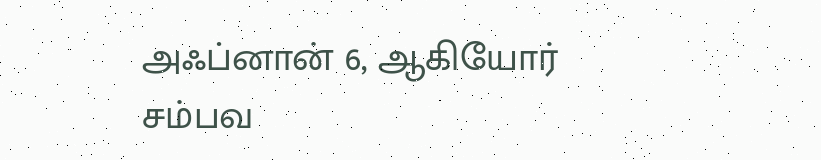அஃப்னான் 6, ஆகியோர் சம்பவ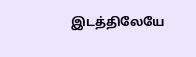இடத்திலேயே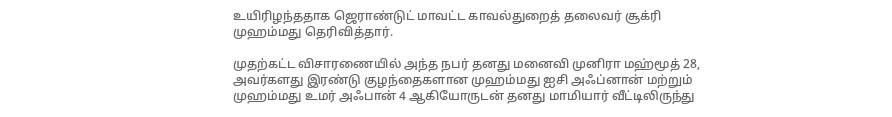உயிரிழந்ததாக ஜெராண்டுட் மாவட்ட காவல்துறைத் தலைவர் சூக்ரி முஹம்மது தெரிவித்தார்.

முதற்கட்ட விசாரணையில் அந்த நபர் தனது மனைவி முனிரா மஹ்மூத் 28,  அவர்களது இரண்டு குழந்தைகளான முஹம்மது ஐசி அஃப்னான் மற்றும் முஹம்மது உமர் அஃபான் 4 ஆகியோருடன் தனது மாமியார் வீட்டிலிருந்து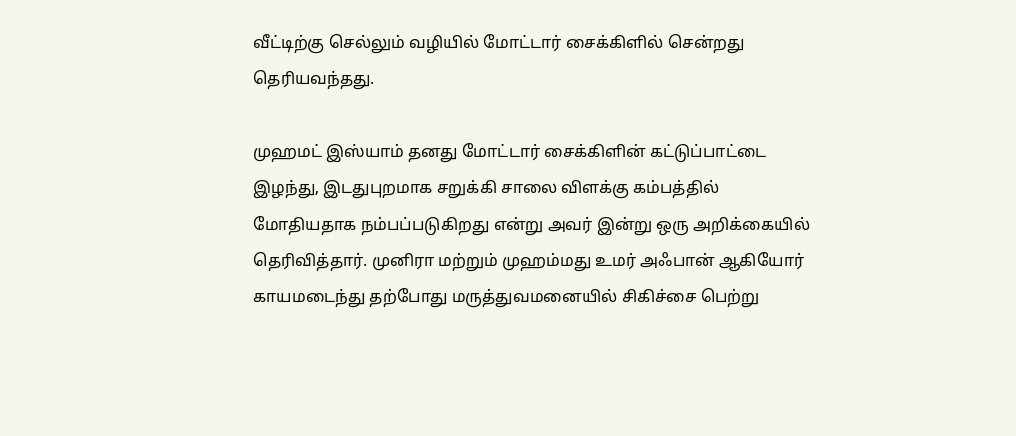வீட்டிற்கு செல்லும் வழியில் மோட்டார் சைக்கிளில் சென்றது தெரியவந்தது.

முஹமட் இஸ்யாம் தனது மோட்டார் சைக்கிளின் கட்டுப்பாட்டை இழந்து, இடதுபுறமாக சறுக்கி சாலை விளக்கு கம்பத்தில் மோதியதாக நம்பப்படுகிறது என்று அவர் இன்று ஒரு அறிக்கையில் தெரிவித்தார். முனிரா மற்றும் முஹம்மது உமர் அஃபான் ஆகியோர் காயமடைந்து தற்போது மருத்துவமனையில் சிகிச்சை பெற்று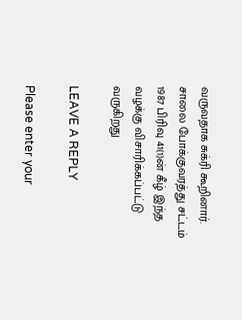வருவதாக சுக்ரி கூறினார். சாலை போக்குவரத்து சட்டம் 1987 பிரிவு 41(1)ன் கீழ் இந்த வழக்கு விசாரிக்கப்பட்டு வருகிறது

LEAVE A REPLY

Please enter your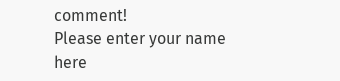comment!
Please enter your name here